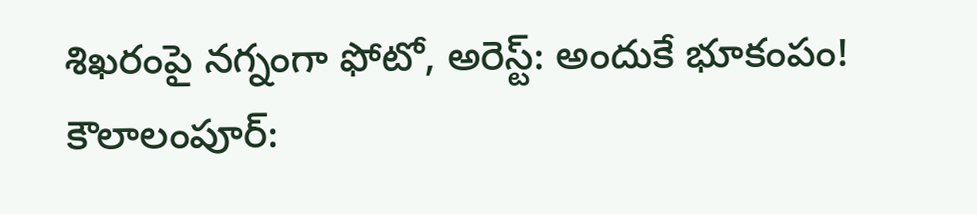శిఖరంపై నగ్నంగా ఫోటో, అరెస్ట్: అందుకే భూకంపం!
కౌలాలంపూర్: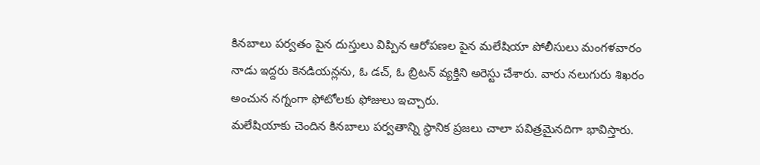కినబాలు పర్వతం పైన దుస్తులు విప్పిన ఆరోపణల పైన మలేషియా పోలీసులు మంగళవారం నాడు ఇద్దరు కెనడియన్లను, ఓ డచ్, ఓ బ్రిటన్ వ్యక్తిని అరెస్టు చేశారు. వారు నలుగురు శిఖరం అంచున నగ్నంగా ఫోటోలకు ఫోజులు ఇచ్చారు.
మలేషియాకు చెందిన కినబాలు పర్వతాన్ని స్థానిక ప్రజలు చాలా పవిత్రమైనదిగా భావిస్తారు.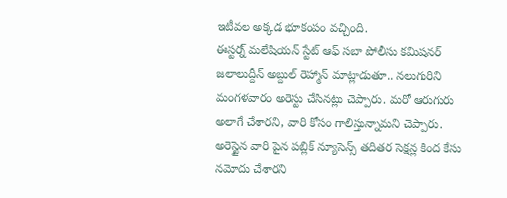ఇటీవల అక్కడ భూకంపం వచ్చింది.
ఈస్టర్న్ మలేషియన్ స్టేట్ ఆఫ్ సబా పోలీసు కమిషనర్ జలాలుద్దీన్ అబ్దుల్ రెహ్మాన్ మాట్లాడుతూ.. నలుగురిని మంగళవారం అరెస్టు చేసినట్లు చెప్పారు. మరో ఆరుగురు అలాగే చేశారని, వారి కోసం గాలిస్తున్నామని చెప్పారు. అరెస్టైన వారి పైన పబ్లిక్ న్యూసెన్స్ తదితర సెక్షన్ల కింద కేసు నమోదు చేశారని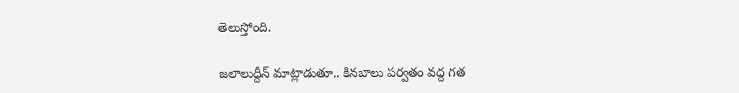తెలుస్తోంది.

జలాలుద్దీన్ మాట్లాడుతూ.. కినబాలు పర్వతం వద్ద గత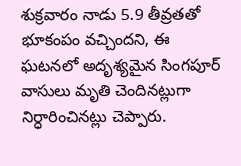శుక్రవారం నాడు 5.9 తీవ్రతతో భూకంపం వచ్చిందని, ఈ ఘటనలో అదృశ్యమైన సింగపూర్ వాసులు మృతి చెందినట్లుగా నిర్ధారించినట్లు చెప్పారు.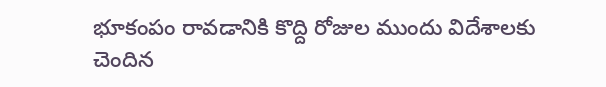భూకంపం రావడానికి కొద్ది రోజుల ముందు విదేశాలకు చెందిన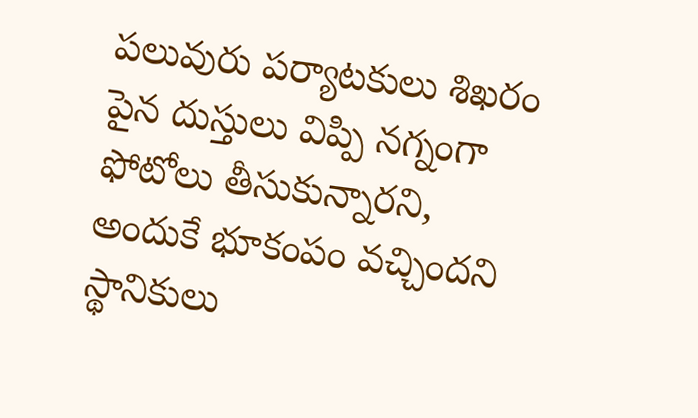పలువురు పర్యాటకులు శిఖరం పైన దుస్తులు విప్పి నగ్నంగా ఫోటోలు తీసుకున్నారని, అందుకే భూకంపం వచ్చిందని స్థానికులు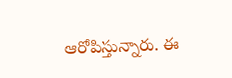ఆరోపిస్తున్నారు. ఈ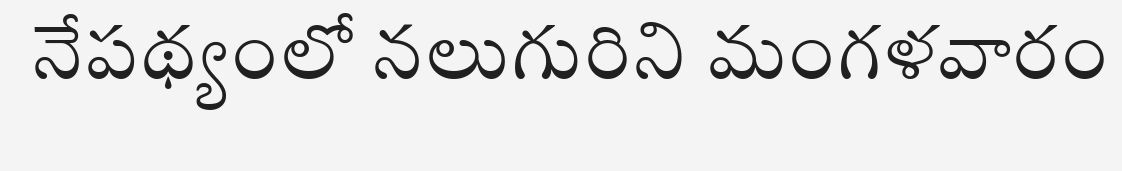నేపథ్యంలో నలుగురిని మంగళవారం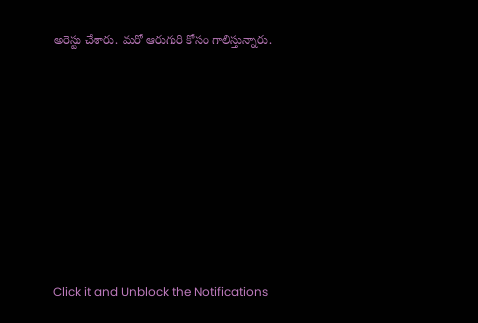అరెస్టు చేశారు. మరో ఆరుగురి కోసం గాలిస్తున్నారు.












Click it and Unblock the Notifications